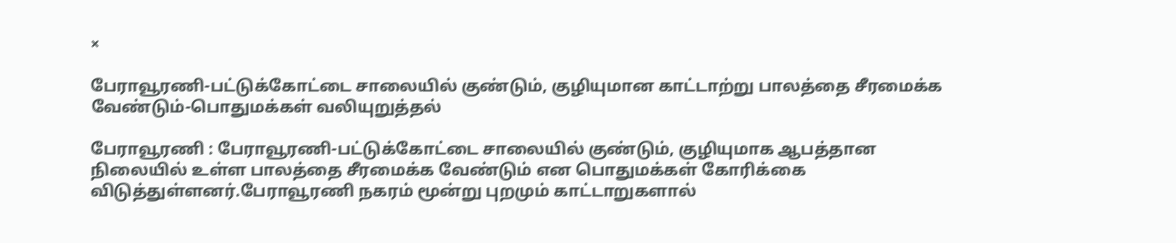×

பேராவூரணி-பட்டுக்கோட்டை சாலையில் குண்டும், குழியுமான காட்டாற்று பாலத்தை சீரமைக்க வேண்டும்-பொதுமக்கள் வலியுறுத்தல்

பேராவூரணி : பேராவூரணி-பட்டுக்கோட்டை சாலையில் குண்டும், குழியுமாக ஆபத்தான நிலையில் உள்ள பாலத்தை சீரமைக்க வேண்டும் என பொதுமக்கள் கோரிக்கை விடுத்துள்ளனர்.பேராவூரணி நகரம் மூன்று புறமும் காட்டாறுகளால்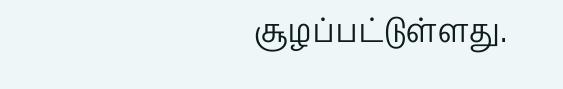சூழப்பட்டுள்ளது.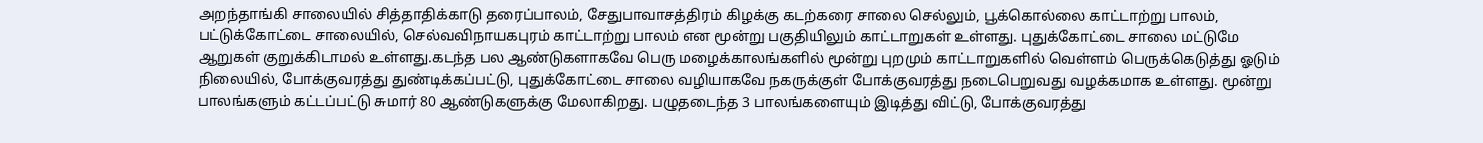அறந்தாங்கி சாலையில் சித்தாதிக்காடு தரைப்பாலம், சேதுபாவாசத்திரம் கிழக்கு கடற்கரை சாலை செல்லும், பூக்கொல்லை காட்டாற்று பாலம், பட்டுக்கோட்டை சாலையில், செல்வவிநாயகபுரம் காட்டாற்று பாலம் என மூன்று பகுதியிலும் காட்டாறுகள் உள்ளது. புதுக்கோட்டை சாலை மட்டுமே ஆறுகள் குறுக்கிடாமல் உள்ளது.கடந்த பல ஆண்டுகளாகவே பெரு மழைக்காலங்களில் மூன்று புறமும் காட்டாறுகளில் வெள்ளம் பெருக்கெடுத்து ஓடும் நிலையில், போக்குவரத்து துண்டிக்கப்பட்டு, புதுக்கோட்டை சாலை வழியாகவே நகருக்குள் போக்குவரத்து நடைபெறுவது வழக்கமாக உள்ளது. மூன்று பாலங்களும் கட்டப்பட்டு சுமார் 80 ஆண்டுகளுக்கு மேலாகிறது. பழுதடைந்த 3 பாலங்களையும் இடித்து விட்டு, போக்குவரத்து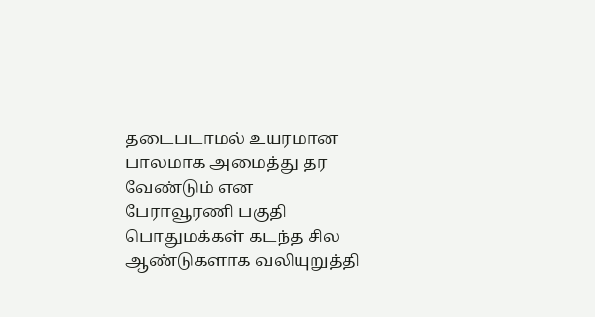தடைபடாமல் உயரமான பாலமாக அமைத்து தர வேண்டும் என பேராவூரணி பகுதி பொதுமக்கள் கடந்த சில ஆண்டுகளாக வலியுறுத்தி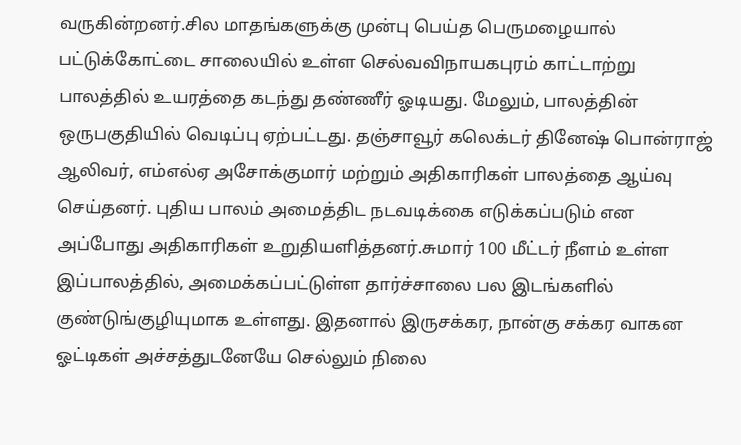வருகின்றனர்.சில மாதங்களுக்கு முன்பு பெய்த பெருமழையால் பட்டுக்கோட்டை சாலையில் உள்ள செல்வவிநாயகபுரம் காட்டாற்று பாலத்தில் உயரத்தை கடந்து தண்ணீர் ஓடியது. மேலும், பாலத்தின் ஒருபகுதியில் வெடிப்பு ஏற்பட்டது. தஞ்சாவூர் கலெக்டர் தினேஷ் பொன்ராஜ் ஆலிவர், எம்எல்ஏ அசோக்குமார் மற்றும் அதிகாரிகள் பாலத்தை ஆய்வு செய்தனர். புதிய பாலம் அமைத்திட நடவடிக்கை எடுக்கப்படும் என அப்போது அதிகாரிகள் உறுதியளித்தனர்.சுமார் 100 மீட்டர் நீளம் உள்ள இப்பாலத்தில், அமைக்கப்பட்டுள்ள தார்ச்சாலை பல இடங்களில் குண்டுங்குழியுமாக உள்ளது. இதனால் இருசக்கர, நான்கு சக்கர வாகன ஓட்டிகள் அச்சத்துடனேயே செல்லும் நிலை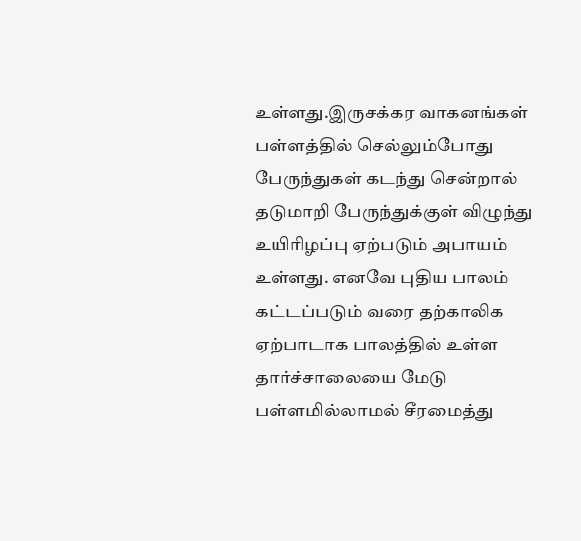உள்ளது.இருசக்கர வாகனங்கள் பள்ளத்தில் செல்லும்போது பேருந்துகள் கடந்து சென்றால் தடுமாறி பேருந்துக்குள் விழுந்து உயிரிழப்பு ஏற்படும் அபாயம் உள்ளது. எனவே புதிய பாலம் கட்டப்படும் வரை தற்காலிக ஏற்பாடாக பாலத்தில் உள்ள தார்ச்சாலையை மேடு பள்ளமில்லாமல் சீரமைத்து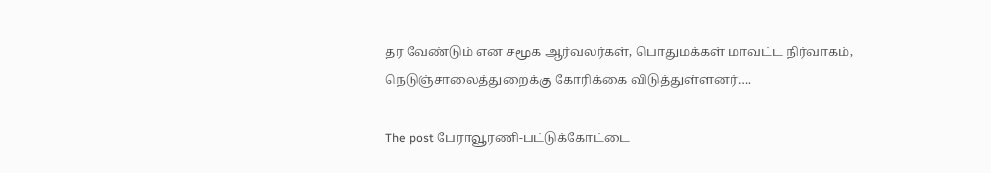தர வேண்டும் என சமூக ஆர்வலர்கள், பொதுமக்கள் மாவட்ட நிர்வாகம், நெடுஞ்சாலைத்துறைக்கு கோரிக்கை விடுத்துள்ளனர்….

The post பேராவூரணி-பட்டுக்கோட்டை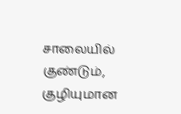சாலையில் குண்டும், குழியுமான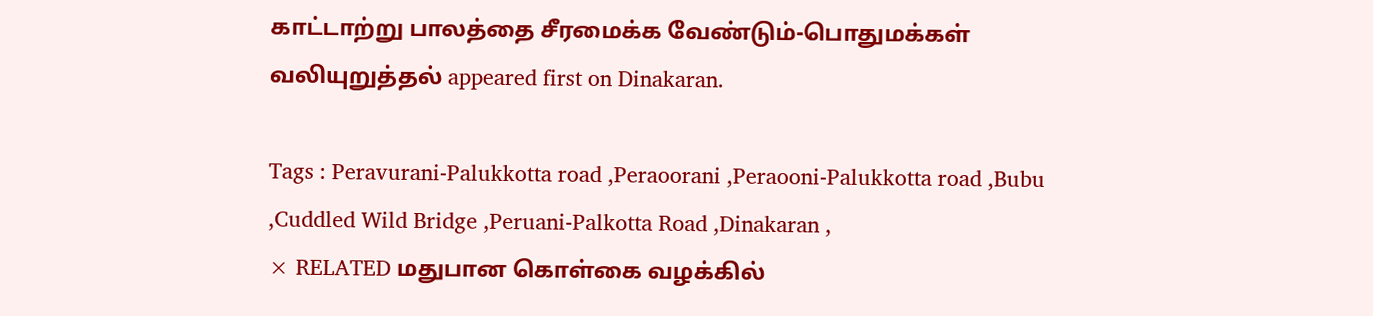காட்டாற்று பாலத்தை சீரமைக்க வேண்டும்-பொதுமக்கள் வலியுறுத்தல் appeared first on Dinakaran.

Tags : Peravurani-Palukkotta road ,Peraoorani ,Peraooni-Palukkotta road ,Bubu ,Cuddled Wild Bridge ,Peruani-Palkotta Road ,Dinakaran ,
× RELATED மதுபான கொள்கை வழக்கில்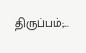திருப்பம்;...